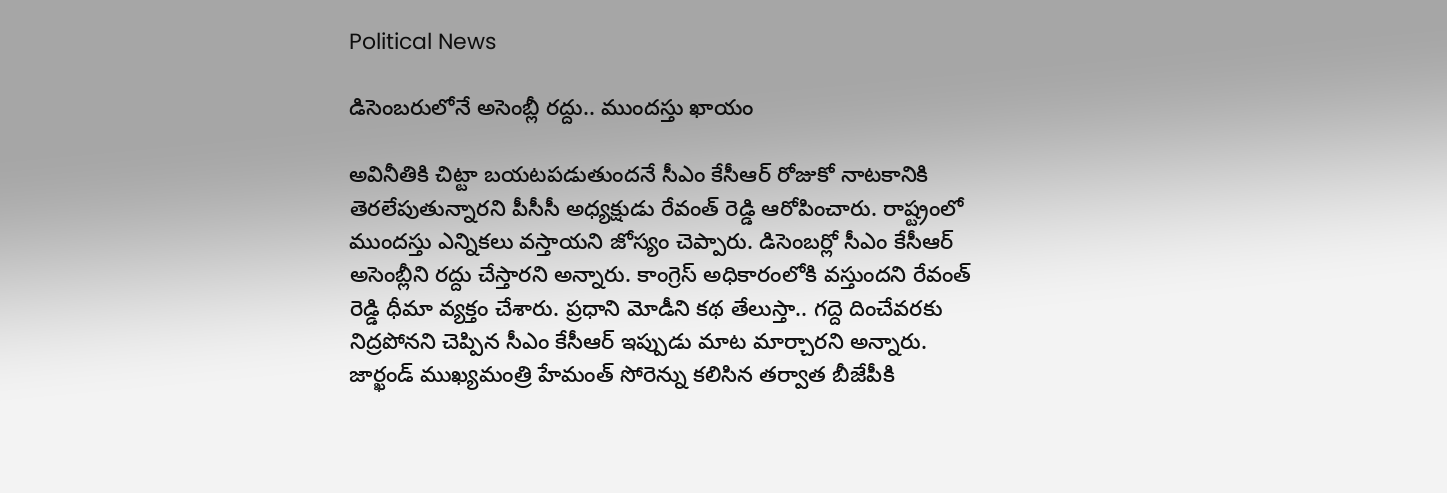Political News

డిసెంబ‌రులోనే అసెంబ్లీ ర‌ద్దు.. ముంద‌స్తు ఖాయం

అవినీతికి చిట్టా బయటపడుతుందనే సీఎం కేసీఆర్ రోజుకో నాటకానికి తెరలేపుతున్నారని పీసీసీ అధ్యక్షుడు రేవంత్‌ రెడ్డి ఆరోపించారు. రాష్ట్రంలో ముందస్తు ఎన్నికలు వస్తాయని జోస్యం చెప్పారు. డిసెంబర్లో సీఎం కేసీఆర్ అసెంబ్లీని రద్దు చేస్తారని అన్నారు. కాంగ్రెస్ అధికారంలోకి వస్తుందని రేవంత్ రెడ్డి ధీమా వ్యక్తం చేశారు. ప్రధాని మోడీని కథ తేలుస్తా.. గద్దె దించేవరకు నిద్రపోనని చెప్పిన సీఎం కేసీఆర్ ఇప్పుడు మాట మార్చారని అన్నారు. జార్ఖండ్ ముఖ్యమంత్రి హేమంత్ సోరెన్ను కలిసిన తర్వాత బీజేపీకి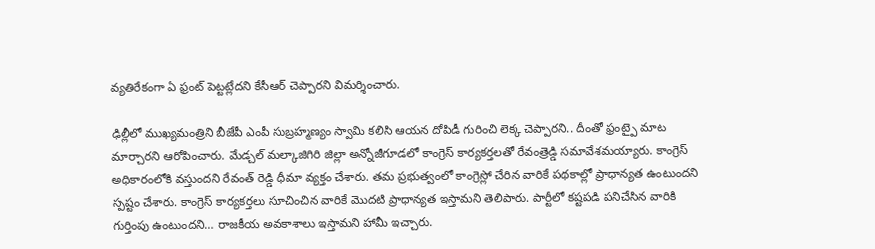వ్యతిరేకంగా ఏ ఫ్రంట్ పెట్టట్లేదని కేసీఆర్ చెప్పారని విమర్శించారు.

ఢిల్లీలో ముఖ్యమంత్రిని బీజేపీ ఎంపీ సుబ్రహ్మణ్యం స్వామి కలిసి ఆయన దోపిడీ గురించి లెక్క చెప్పారని.. దీంతో ఫ్రంట్పై మాట మార్చారని ఆరోపించారు. మేడ్చల్ మల్కాజిగిరి జిల్లా అన్నోజీగూడలో కాంగ్రెస్ కార్యకర్తలతో రేవంత్రెడ్డి సమావేశమయ్యారు. కాంగ్రెస్ అధికారంలోకి వస్తుందని రేవంత్ రెడ్డి ధీమా వ్యక్తం చేశారు. తమ ప్రభుత్వంలో కాంగ్రెస్లో చేరిన వారికే పథకాల్లో ప్రాధాన్యత ఉంటుందని స్పష్టం చేశారు. కాంగ్రెస్ కార్యకర్తలు సూచించిన వారికే మొదటి ప్రాధాన్యత ఇస్తామని తెలిపారు. పార్టీలో కష్టపడి పనిచేసిన వారికి గుర్తింపు ఉంటుందని… రాజకీయ అవకాశాలు ఇస్తామని హామీ ఇచ్చారు.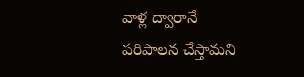వాళ్ల ద్వారానే పరిపాలన చేస్తామని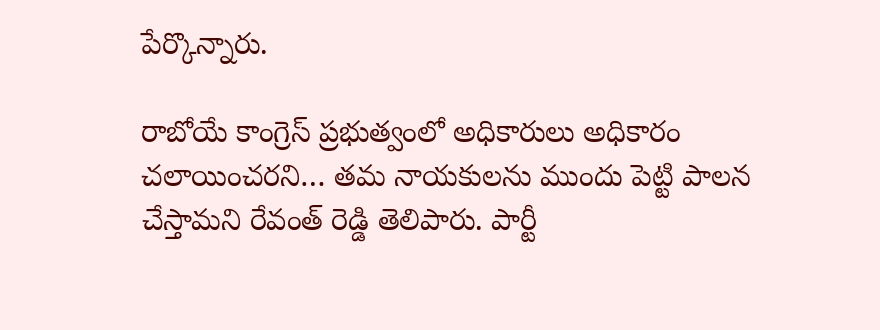పేర్కొన్నారు.

రాబోయే కాంగ్రెస్ ప్రభుత్వంలో అధికారులు అధికారం చలాయించరని… తమ నాయకులను ముందు పెట్టి పాలన చేస్తామని రేవంత్ రెడ్డి తెలిపారు. పార్టీ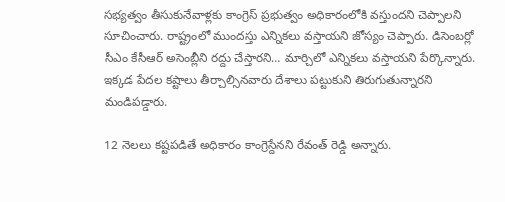సభ్యత్వం తీసుకునేవాళ్లకు కాంగ్రెస్ ప్రభుత్వం అధికారంలోకి వస్తుందని చెప్పాలని సూచించారు. రాష్ట్రంలో ముందస్తు ఎన్నికలు వస్తాయని జోస్యం చెప్పారు. డిసెంబర్లో సీఎం కేసీఆర్ అసెంబ్లీని రద్దు చేస్తారని… మార్చిలో ఎన్నికలు వస్తాయని పేర్కొన్నారు. ఇక్కడ పేదల కష్టాలు తీర్చాల్సినవారు దేశాలు పట్టుకుని తిరుగుతున్నారని మండిపడ్డారు.

12 నెలలు కష్టపడితే అధికారం కాంగ్రెస్దేనని రేవంత్ రెడ్డి అన్నారు.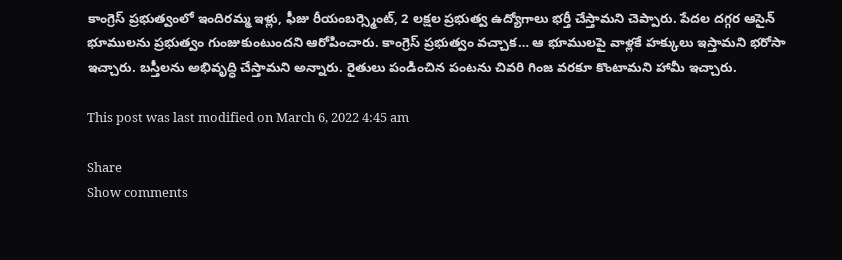కాంగ్రెస్ ప్రభుత్వంలో ఇందిరమ్మ ఇళ్లు, ఫీజు రీయంబర్స్మెంట్, 2 లక్షల ప్రభుత్వ ఉద్యోగాలు భర్తీ చేస్తామని చెప్పారు. పేదల దగ్గర ఆసైన్ భూములను ప్రభుత్వం గుంజుకుంటుందని ఆరోపించారు. కాంగ్రెస్ ప్రభుత్వం వచ్చాక… ఆ భూములపై వాళ్లకే హక్కులు ఇస్తామని భరోసా ఇచ్చారు. బస్తీలను అభివృద్ధి చేస్తామని అన్నారు. రైతులు పండించిన పంటను చివరి గింజ వరకూ కొంటామని హామీ ఇచ్చారు.

This post was last modified on March 6, 2022 4:45 am

Share
Show comments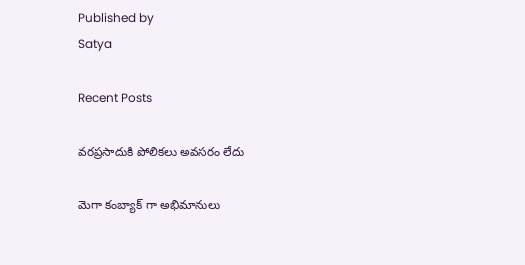Published by
Satya

Recent Posts

వరప్రసాదుకి పోలికలు అవసరం లేదు

మెగా కంబ్యాక్ గా అభిమానులు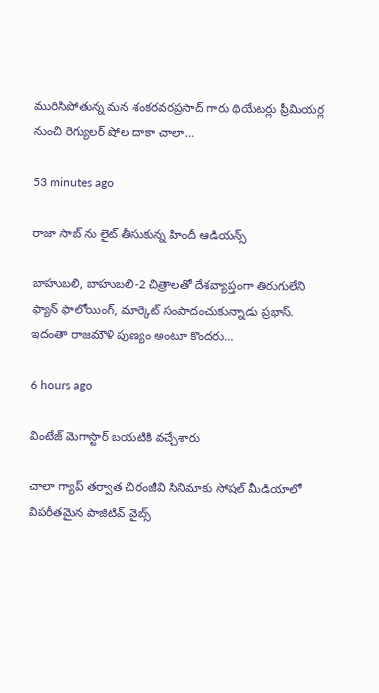మురిసిపోతున్న మన శంకరవరప్రసాద్ గారు థియేటర్లు ప్రీమియర్ల నుంచి రెగ్యులర్ షోల దాకా చాలా…

53 minutes ago

రాజా సాబ్ ను లైట్ తీసుకున్న‌ హిందీ ఆడియ‌న్స్

బాహుబ‌లి, బాహుబ‌లి-2 చిత్రాల‌తో దేశ‌వ్యాప్తంగా తిరుగులేని ఫ్యాన్ ఫాలోయింగ్, మార్కెట్ సంపాదంచుకున్నాడు ప్ర‌భాస్. ఇదంతా రాజ‌మౌళి పుణ్యం అంటూ కొంద‌రు…

6 hours ago

వింటేజ్ మెగాస్టార్ బయటికి వచ్చేశారు

చాలా గ్యాప్ తర్వాత చిరంజీవి సినిమాకు సోషల్ మీడియాలో విపరీతమైన పాజిటివ్ వైబ్స్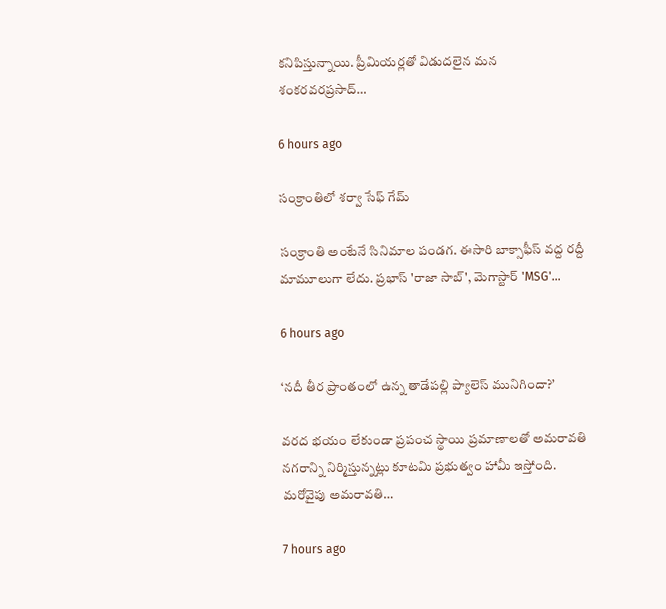కనిపిస్తున్నాయి. ప్రీమియర్లతో విడుదలైన మన శంకరవరప్రసాద్…

6 hours ago

సంక్రాంతిలో శర్వా సేఫ్ గేమ్

సంక్రాంతి అంటేనే సినిమాల పండగ. ఈసారి బాక్సాఫీస్ వద్ద రద్దీ మామూలుగా లేదు. ప్రభాస్ 'రాజా సాబ్', మెగాస్టార్ 'MSG'…

6 hours ago

‘నదీ తీర ప్రాంతంలో ఉన్న తాడేపల్లి ప్యాలెస్ మునిగిందా?’

వరద భయం లేకుండా ప్రపంచ స్థాయి ప్రమాణాలతో అమరావతి నగరాన్ని నిర్మిస్తున్నట్లు కూటమి ప్రభుత్వం హామీ ఇస్తోంది. మరోవైపు అమరావతి…

7 hours ago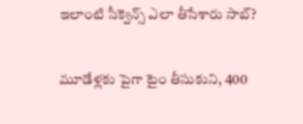ఇలాంటి సీక్వెన్స్ ఎలా తీసేశారు సాబ్‌?

మూడేళ్ల‌కు పైగా టైం తీసుకుని, 400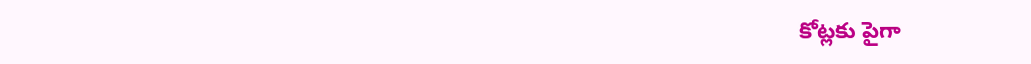కోట్ల‌కు పైగా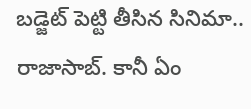బ‌డ్జెట్ పెట్టి తీసిన సినిమా.. రాజాసాబ్. కానీ ఏం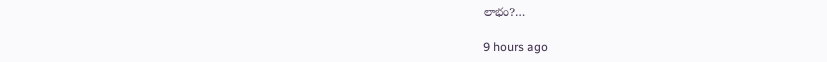లాభం?…

9 hours ago